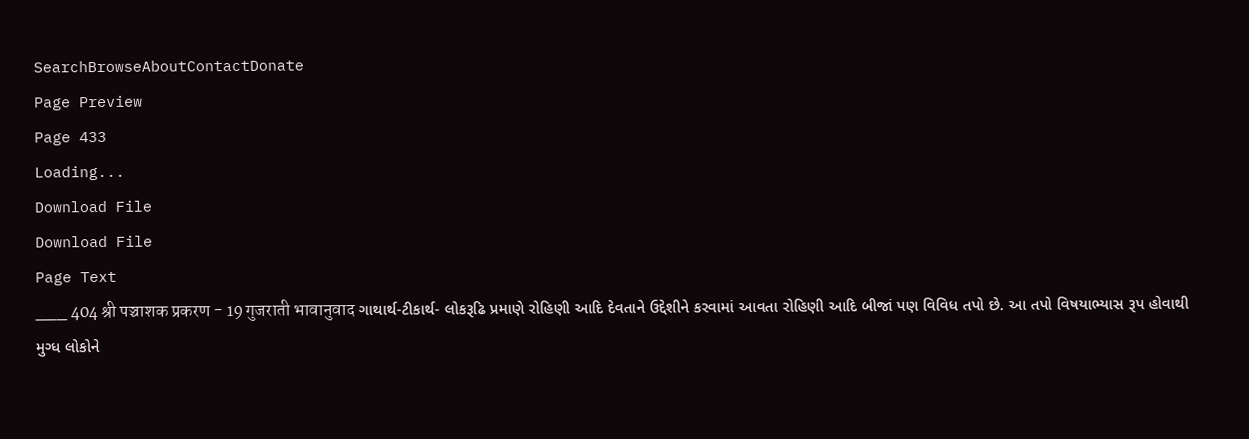SearchBrowseAboutContactDonate
Page Preview
Page 433
Loading...
Download File
Download File
Page Text
___ 404 श्री पञ्चाशक प्रकरण - 19 गुजराती भावानुवाद ગાથાર્થ-ટીકાર્થ- લોકરૂઢિ પ્રમાણે રોહિણી આદિ દેવતાને ઉદ્દેશીને કરવામાં આવતા રોહિણી આદિ બીજાં પણ વિવિધ તપો છે. આ તપો વિષયાભ્યાસ રૂપ હોવાથી મુગ્ધ લોકોને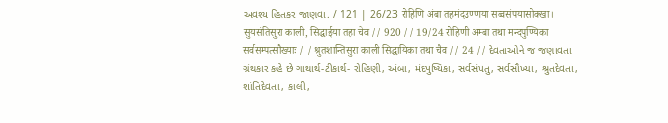અવશ્ય હિતકર જાણવા. / 121 | 26/23 रोहिणि अंबा तहमंदउण्णया सव्वसंपयासोक्खा। सुयसंतिसुरा काली, सिद्धाईया तहा चेव // 920 // 19/24 रोहिणी अम्बा तथा मन्दपुण्यिका सर्वसम्पत्सौख्याः / / श्रुतशान्तिसुरा काली सिद्धायिका तथा चैव // 24 // દેવતાઓને જ જણાવતા ગ્રંથકાર કહે છે ગાથાર્થ-ટીકાર્થ- રોહિણી, અંબા, મંદપુષ્યિકા, સર્વસંપતુ, સર્વસૌખ્યા, શ્રુતદેવતા, શાંતિદેવતા, કાલી,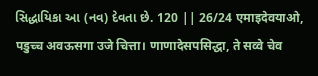સિદ્ધાયિકા આ (નવ) દેવતા છે. 120 || 26/24 एमाइदेवयाओ, पडुच्च अवऊसगा उजे चित्ता। णाणादेसपसिद्धा, ते सव्वे चेव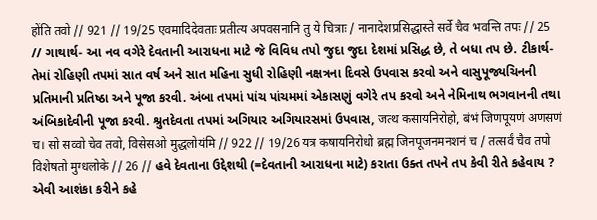होंति तवो // 921 // 19/25 एवमादिदेवताः प्रतीत्य अपवसनानि तु ये चित्राः / नानादेशप्रसिद्धास्ते सर्वे चैव भवन्ति तपः // 25 // ગાથાર્થ- આ નવ વગેરે દેવતાની આરાધના માટે જે વિવિધ તપો જુદા જુદા દેશમાં પ્રસિદ્ધ છે, તે બધા તપ છે. ટીકાર્થ- તેમાં રોહિણી તપમાં સાત વર્ષ અને સાત મહિના સુધી રોહિણી નક્ષત્રના દિવસે ઉપવાસ કરવો અને વાસુપૂજ્યચિનની પ્રતિમાની પ્રતિષ્ઠા અને પૂજા કરવી. અંબા તપમાં પાંચ પાંચમમાં એકાસણું વગેરે તપ કરવો અને નેમિનાથ ભગવાનની તથા અંબિકાદેવીની પૂજા કરવી. શ્રુતદેવતા તપમાં અગિયાર અગિયારસમાં ઉપવાસ, जत्थ कसायनिरोहो, बंभं जिणपूयणं अणसणं च। सो सव्वो चेव तवो, विसेसओ मुद्धलोयंमि // 922 // 19/26 यत्र कषायनिरोधो ब्रह्म जिनपूजनमनशनं च / तत्सर्वं चैव तपो विशेषतो मुग्धलोके // 26 // હવે દેવતાના ઉદ્દેશથી (=દેવતાની આરાધના માટે) કરાતા ઉક્ત તપને તપ કેવી રીતે કહેવાય ? એવી આશંકા કરીને કહે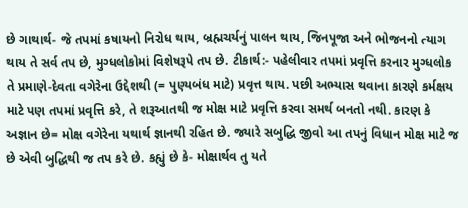છે ગાથાર્થ- જે તપમાં કષાયનો નિરોધ થાય, બ્રહ્મચર્યનું પાલન થાય, જિનપૂજા અને ભોજનનો ત્યાગ થાય તે સર્વ તપ છે, મુગ્ધલોકોમાં વિશેષરૂપે તપ છે. ટીકાર્થ:- પહેલીવાર તપમાં પ્રવૃત્તિ કરનાર મુગ્ધલોક તે પ્રમાણે-દેવતા વગેરેના ઉદ્દેશથી (= પુણ્યબંધ માટે) પ્રવૃત્ત થાય. પછી અભ્યાસ થવાના કારણે કર્મક્ષય માટે પણ તપમાં પ્રવૃત્તિ કરે, તે શરૂઆતથી જ મોક્ષ માટે પ્રવૃત્તિ કરવા સમર્થ બનતો નથી. કારણ કે અજ્ઞાન છે= મોક્ષ વગેરેના યથાર્થ જ્ઞાનથી રહિત છે. જ્યારે સબુદ્ધિ જીવો આ તપનું વિધાન મોક્ષ માટે જ છે એવી બુદ્ધિથી જ તપ કરે છે. કહ્યું છે કે- મોક્ષાર્થવ તુ યતે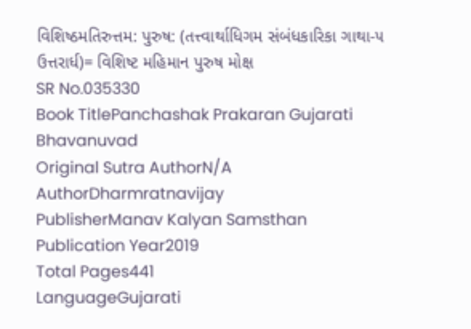વિશિષ્ઠમતિરુત્તમ: પુરુષ: (તત્ત્વાર્થાધિગમ સંબંધકારિકા ગાથા-૫ ઉત્તરાર્ધ)= વિશિષ્ટ મહિમાન પુરુષ મોક્ષ
SR No.035330
Book TitlePanchashak Prakaran Gujarati Bhavanuvad
Original Sutra AuthorN/A
AuthorDharmratnavijay
PublisherManav Kalyan Samsthan
Publication Year2019
Total Pages441
LanguageGujarati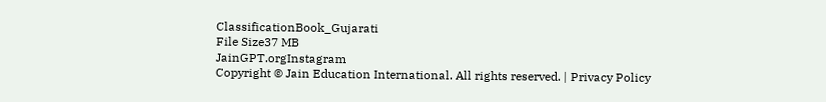ClassificationBook_Gujarati
File Size37 MB
JainGPT.orgInstagram
Copyright © Jain Education International. All rights reserved. | Privacy Policy